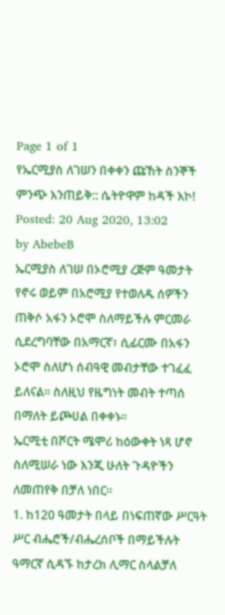Page 1 of 1
የኤርሚያስ ለገሠን በቀቀን ጩኸት ስንኞች ምንጭ እንጠይቅ:: ሴትዮዋም ከዳች እኮ!
Posted: 20 Aug 2020, 13:02
by AbebeB
ኤርሚያስ ለገሠ በኦሮሚያ ረጅም ዓመታት የኖሩ ወይም በአሮሚያ የተወለዱ ሰዎችን ጠቅሶ አፋን ኦሮሞ ስለማይችሉ ምርመራ ሲደረግባቸው በአማርኛ፣ ሲፊርሙ በአፋን ኦሮሞ ስለሆነ ሰብዓዊ መብታቸው ተገፈፈ ይለናል፡፡ ስለዚህ የዜግነት መብት ተጣሰ በማለት ይጮሀል በቀቀኑ፡፡
ኤርሚቲ በሾርት ሜሞሪ ከዕውቀት ነጻ ሆኖ ስለሚሠራ ነው እንጂ ሁለት ጉዳዮችን ለመጠየቅ በቻለ ነበር፡፡
1. ከ120 ዓመታት በላይ በነፍጠኛው ሥርዓት ሥር ብሔሮች/ብሔረሰቦች በማይችሉት ዓማርኛ ሲዳኙ ከታረክ ሊማር ስላልቻለ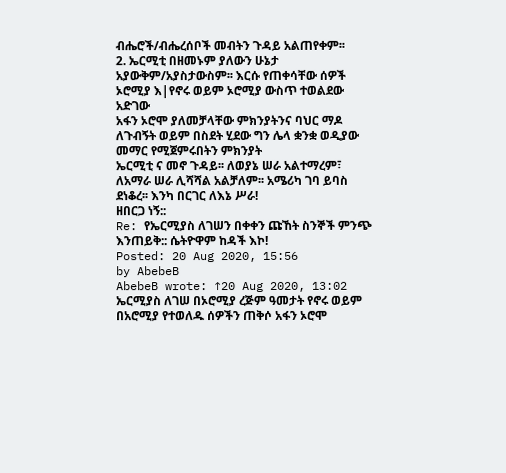ብሔሮች/ብሔረሰቦች መብትን ጉዳይ አልጠየቀም፡፡
2. ኤርሚቲ በዘመኑም ያለውን ሁኔታ አያውቅም/አያስታውስም፡፡ እርሱ የጠቀሳቸው ሰዎች ኦሮሚያ እ|የኖሩ ወይም ኦሮሚያ ውስጥ ተወልደው አድገው
አፋን ኦሮሞ ያለመቻላቸው ምክንያትንና ባህር ማዶ ለጉብኝት ወይም በስደት ሂደው ግን ሌላ ቋንቋ ወዲያው መማር የሚጀምሩበትን ምክንያት
ኤርሚቲ ና መኖ ጉዳይ፡፡ ለወያኔ ሠራ አልተማረም፣ ለአማራ ሠራ ሊሻሻል አልቻለም፡፡ አሜሪካ ገባ ይባስ ደነቆረ፡፡ እንካ በርገር ለእኔ ሥራ!
ዘበርጋ ነኝ::
Re: የኤርሚያስ ለገሠን በቀቀን ጩኸት ስንኞች ምንጭ እንጠይቅ:: ሴትዮዋም ከዳች እኮ!
Posted: 20 Aug 2020, 15:56
by AbebeB
AbebeB wrote: ↑20 Aug 2020, 13:02
ኤርሚያስ ለገሠ በኦሮሚያ ረጅም ዓመታት የኖሩ ወይም በአሮሚያ የተወለዱ ሰዎችን ጠቅሶ አፋን ኦሮሞ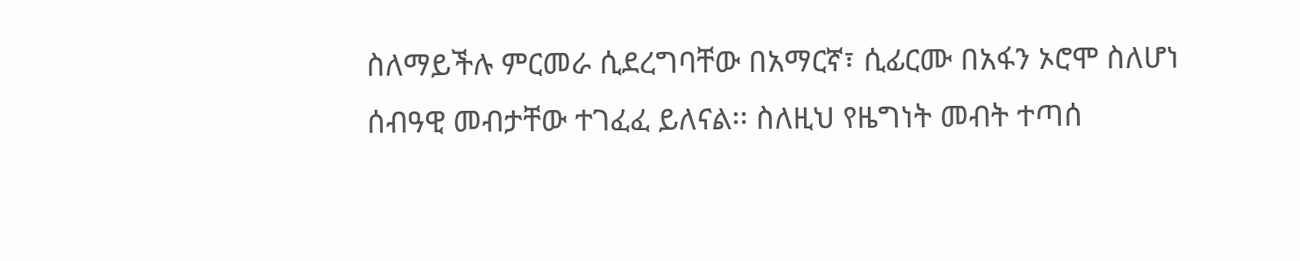ስለማይችሉ ምርመራ ሲደረግባቸው በአማርኛ፣ ሲፊርሙ በአፋን ኦሮሞ ስለሆነ ሰብዓዊ መብታቸው ተገፈፈ ይለናል፡፡ ስለዚህ የዜግነት መብት ተጣሰ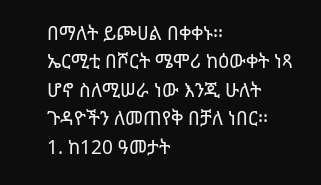በማለት ይጮሀል በቀቀኑ፡፡
ኤርሚቲ በሾርት ሜሞሪ ከዕውቀት ነጻ ሆኖ ስለሚሠራ ነው እንጂ ሁለት ጉዳዮችን ለመጠየቅ በቻለ ነበር፡፡
1. ከ120 ዓመታት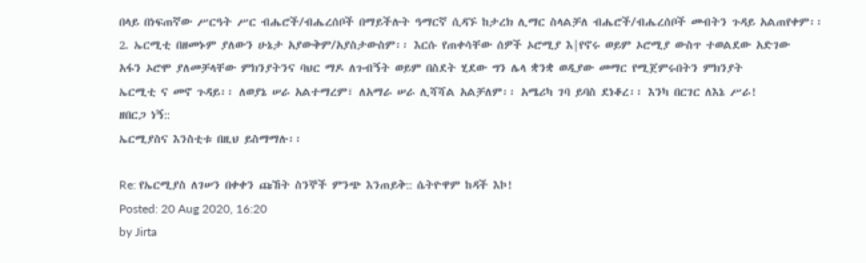በላይ በነፍጠኛው ሥርዓት ሥር ብሔሮች/ብሔረሰቦች በማይችሉት ዓማርኛ ሲዳኙ ከታረክ ሊማር ስላልቻለ ብሔሮች/ብሔረሰቦች መብትን ጉዳይ አልጠየቀም፡፡
2. ኤርሚቲ በዘመኑም ያለውን ሁኔታ አያውቅም/አያስታውስም፡፡ እርሱ የጠቀሳቸው ሰዎች ኦሮሚያ እ|የኖሩ ወይም ኦሮሚያ ውስጥ ተወልደው አድገው
አፋን ኦሮሞ ያለመቻላቸው ምክንያትንና ባህር ማዶ ለጉብኝት ወይም በስደት ሂደው ግን ሌላ ቋንቋ ወዲያው መማር የሚጀምሩበትን ምክንያት
ኤርሚቲ ና መኖ ጉዳይ፡፡ ለወያኔ ሠራ አልተማረም፣ ለአማራ ሠራ ሊሻሻል አልቻለም፡፡ አሜሪካ ገባ ይባስ ደነቆረ፡፡ እንካ በርገር ለእኔ ሥራ!
ዘበርጋ ነኝ::
ኤርሚያስና እንስቲቱ በዚህ ይስማማሉ፡፡

Re: የኤርሚያስ ለገሠን በቀቀን ጩኸት ስንኞች ምንጭ እንጠይቅ:: ሴትዮዋም ከዳች እኮ!
Posted: 20 Aug 2020, 16:20
by Jirta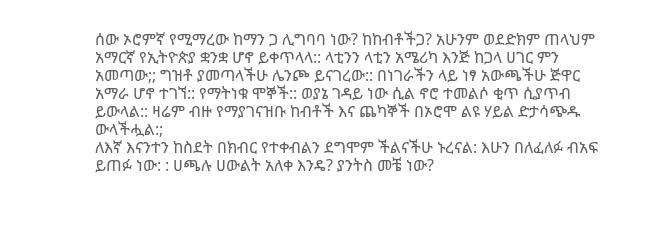ሰው ኦሮምኛ የሚማረው ከማን ጋ ሊግባባ ነው? ከከብቶችጋ? አሁንም ወደድክም ጠላህም አማርኛ የኢትዮጵያ ቋንቋ ሆኖ ይቀጥላላ:: ላቲንን ላቲን አሜሪካ እንጅ ከጋላ ሀገር ምን አመጣው;; ግዝቶ ያመጣላችሁ ሌንጮ ይናገረው:: በነገራችን ላይ ነፃ አውጫችሁ ጅዋር አማራ ሆኖ ተገኘ:: የማትነቁ ሞኞች:: ወያኔ ገዳይ ነው ሲል ኖሮ ተመልሶ ቂጥ ሲያጥብ ይውላል:: ዛሬም ብዙ የማያገናዝቡ ከብቶች እና ጨካኞች በኦሮሞ ልዩ ሃይል ድታሳጭዱ ውላችሗል:;
ለእኛ እናንተን ከስደት በክብር የተቀብልን ደግሞም ችልናችሁ ኑረናል: እሁን በለፈለፉ ብአፍ ይጠፉ ነው: : ሀጫሉ ሀውልት አለቀ እንዴ? ያንትስ መቼ ነው?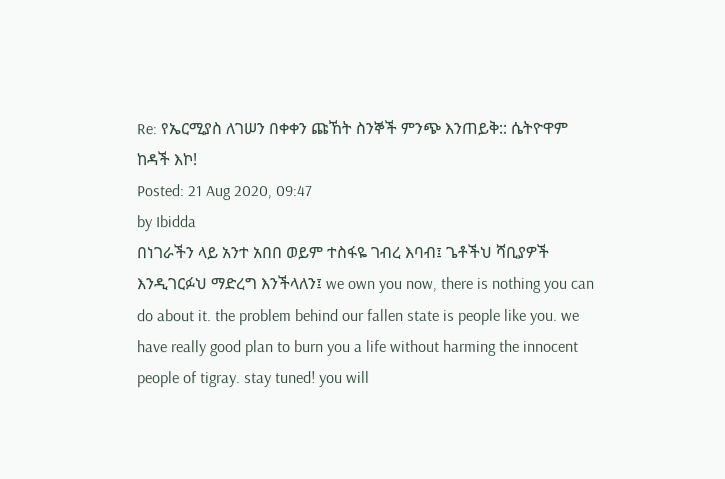Re: የኤርሚያስ ለገሠን በቀቀን ጩኸት ስንኞች ምንጭ እንጠይቅ:: ሴትዮዋም ከዳች እኮ!
Posted: 21 Aug 2020, 09:47
by Ibidda
በነገራችን ላይ አንተ አበበ ወይም ተስፋዬ ገብረ እባብ፤ ጌቶችህ ሻቢያዎች እንዲገርፉህ ማድረግ እንችላለን፤ we own you now, there is nothing you can do about it. the problem behind our fallen state is people like you. we have really good plan to burn you a life without harming the innocent people of tigray. stay tuned! you will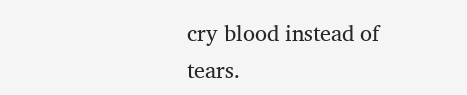cry blood instead of tears.